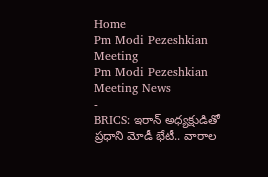Home
Pm Modi Pezeshkian Meeting
Pm Modi Pezeshkian Meeting News
-
BRICS: ఇరాన్ అధ్యక్షుడితో ప్రధాని మోడీ భేటీ.. వారాల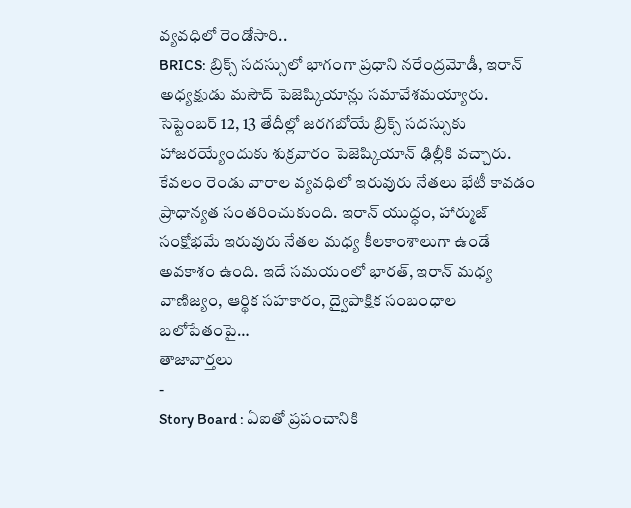వ్యవధిలో రెండోసారి..
BRICS: బ్రిక్స్ సదస్సులో భాగంగా ప్రధాని నరేంద్రమోడీ, ఇరాన్ అధ్యక్షుడు మసౌద్ పెజెష్కియాన్లు సమావేశమయ్యారు. సెప్టెంబర్ 12, 13 తేదీల్లో జరగబోయే బ్రిక్స్ సదస్సుకు హాజరయ్యేందుకు శుక్రవారం పెజెష్కియాన్ ఢిల్లీకి వచ్చారు. కేవలం రెండు వారాల వ్యవధిలో ఇరువురు నేతలు భేటీ కావడం ప్రాధాన్యత సంతరించుకుంది. ఇరాన్ యుద్ధం, హార్ముజ్ సంక్షోభమే ఇరువురు నేతల మధ్య కీలకాంశాలుగా ఉండే అవకాశం ఉంది. ఇదే సమయంలో భారత్, ఇరాన్ మధ్య వాణిజ్యం, ఆర్థిక సహకారం, ద్వైపాక్షిక సంబంధాల బలోపేతంపై…
తాజావార్తలు
-
Story Board : ఏఐతో ప్రపంచానికి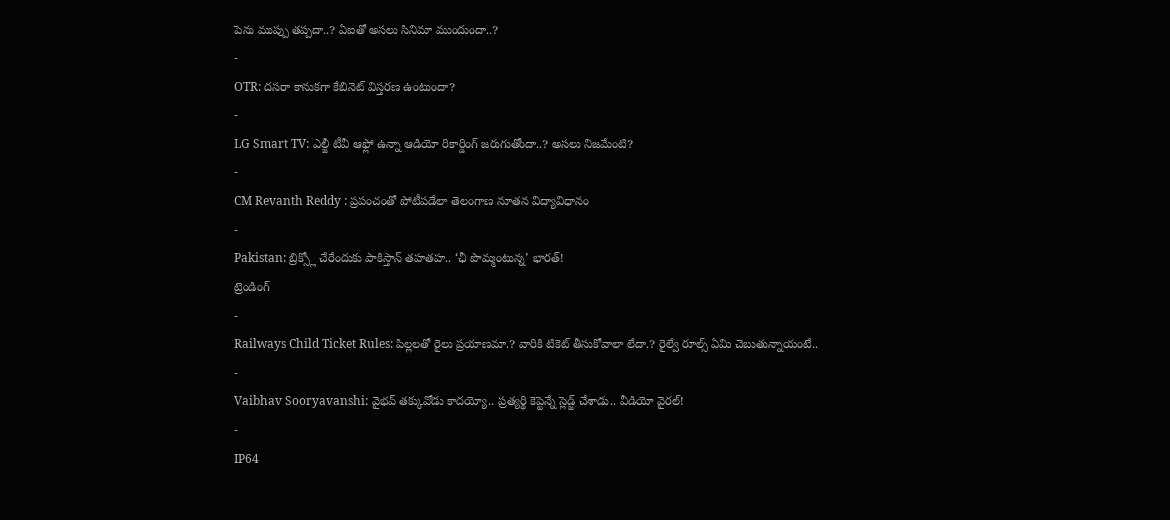పెను ముప్పు తప్పదా..? ఏఐతో అసలు సినిమా ముందుందా..?
-
OTR: దసరా కానుకగా కేబినెట్ విస్తరణ ఉంటుందా?
-
LG Smart TV: ఎల్జీ టీవీ ఆఫ్లో ఉన్నా ఆడియో రికార్డింగ్ జరుగుతోందా..? అసలు నిజమేంటి?
-
CM Revanth Reddy : ప్రపంచంతో పోటీపడేలా తెలంగాణ నూతన విద్యావిధానం
-
Pakistan: బ్రిక్స్లో చేరేందుకు పాకిస్తాన్ తహతహ.. ‘ఛీ పొమ్మంటున్న’ భారత్!
ట్రెండింగ్
-
Railways Child Ticket Rules: పిల్లలతో రైలు ప్రయాణమా.? వారికి టికెట్ తీసుకోవాలా లేదా.? రైల్వే రూల్స్ ఏమి చెబుతున్నాయంటే..
-
Vaibhav Sooryavanshi: వైభవ్ తక్కువోడు కాదయ్యో.. ప్రత్యర్థి కెప్టెన్నే స్లెడ్జ్ చేశాడు.. వీడియో వైరల్!
-
IP64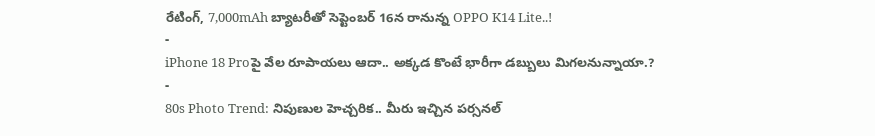రేటింగ్, 7,000mAh బ్యాటరీతో సెప్టెంబర్ 16న రానున్న OPPO K14 Lite..!
-
iPhone 18 Proపై వేల రూపాయలు ఆదా.. అక్కడ కొంటే భారీగా డబ్బులు మిగలనున్నాయా.?
-
80s Photo Trend: నిపుణుల హెచ్చరిక.. మీరు ఇచ్చిన పర్సనల్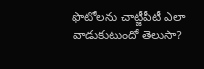ఫొటోలను చాట్జీపీటీ ఎలా వాడుకుటుందో తెలుసా?